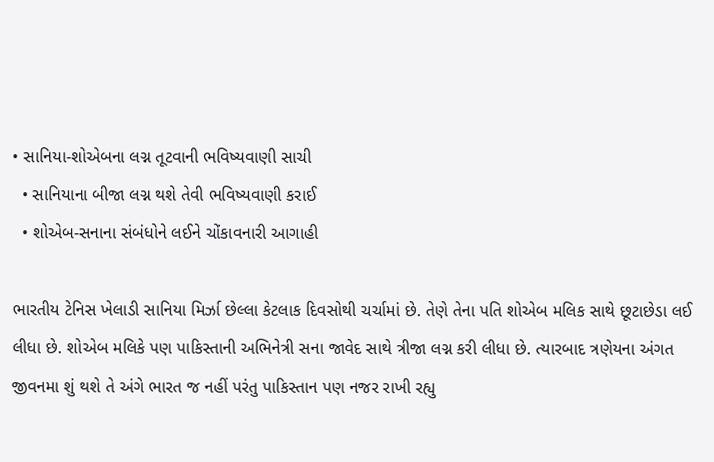• સાનિયા-શોએબના લગ્ન તૂટવાની ભવિષ્યવાણી સાચી
  • સાનિયાના બીજા લગ્ન થશે તેવી ભવિષ્યવાણી કરાઈ
  • શોએબ-સનાના સંબંધોને લઈને ચોંકાવનારી આગાહી

ભારતીય ટેનિસ ખેલાડી સાનિયા મિર્ઝા છેલ્લા કેટલાક દિવસોથી ચર્ચામાં છે. તેણે તેના પતિ શોએબ મલિક સાથે છૂટાછેડા લઈ લીધા છે. શોએબ મલિકે પણ પાકિસ્તાની અભિનેત્રી સના જાવેદ સાથે ત્રીજા લગ્ન કરી લીધા છે. ત્યારબાદ ત્રણેયના અંગત જીવનમા શું થશે તે અંગે ભારત જ નહીં પરંતુ પાકિસ્તાન પણ નજર રાખી રહ્યુ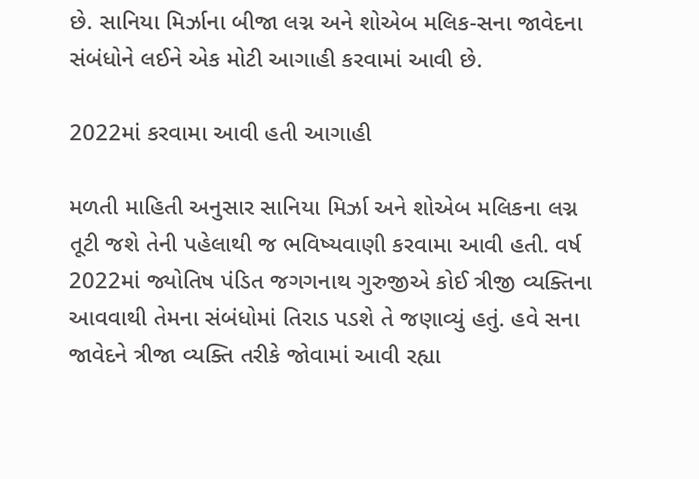છે. સાનિયા મિર્ઝાના બીજા લગ્ન અને શોએબ મલિક-સના જાવેદના સંબંધોને લઈને એક મોટી આગાહી કરવામાં આવી છે.

2022માં કરવામા આવી હતી આગાહી

મળતી માહિતી અનુસાર સાનિયા મિર્ઝા અને શોએબ મલિકના લગ્ન તૂટી જશે તેની પહેલાથી જ ભવિષ્યવાણી કરવામા આવી હતી. વર્ષ 2022માં જ્યોતિષ પંડિત જગગનાથ ગુરુજીએ કોઈ ત્રીજી વ્યક્તિના આવવાથી તેમના સંબંધોમાં તિરાડ પડશે તે જણાવ્યું હતું. હવે સના જાવેદને ત્રીજા વ્યક્તિ તરીકે જોવામાં આવી રહ્યા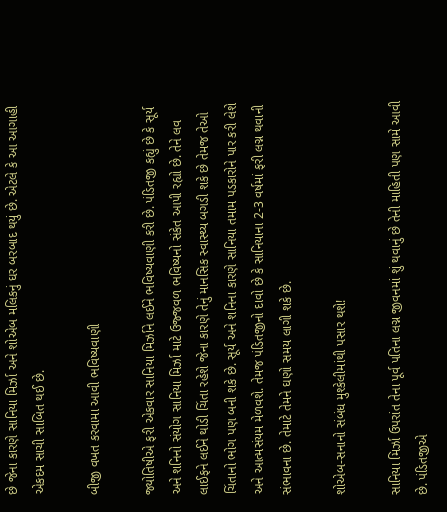છે જેના કારણે સાનિયા મિર્ઝા અને શોએબ મલિકનું ઘર બરબાદ થયું છે. એટલે કે આ આગાહી એકદમ સાચી સાબિત થઈ છે.

બીજી વખત કરવામા આવી ભવિષ્યવાણી

જ્યોતિષીએ ફરી એકવાર સાનિયા મિર્ઝાને લઈને ભવિષ્યવાણી કરી છે. પંડિતજી કહ્યું છે કે સૂર્ય અને શનિનો સંયોગ સાનિયા મિર્ઝા માટે ઉજ્જવળ ભવિષ્યનો સંકેત આપી રહ્યો છે. તેને લવ લાઈફને લઈને થોડી ચિંતા રહેશે જેના કારણે તેનું માનસિક સ્વાસ્થ્ય બગડી શકે છે તેમજ તેઓ ચિંતાનો ભોગ પણ બની શકે છે. સૂર્ય અને શનિના કારણે સાનિયા તમામ પડકારોને પાર કરી લેશે અને આત્મસંયમ મેળવશે. તેમજ પંડિતજીનો દાવો છે કે સાનિયાના 2-3 વર્ષમાં ફરી લગ્ન થવાની સંભાવના છે. તેમાટે તેમને ઘણો સમય લાગી શકે છે.

શોએબ-સનાનો સંબંધ મુશ્કેલીમાંથી પસાર થશે!

સાનિયા મિર્ઝા ઉપરાંત તેના પૂર્વ પતિના લગ્ન જીવનમાં શું થવાનું છે તેની માહિતી પણ સામે આવી છે. પંડિતજીએ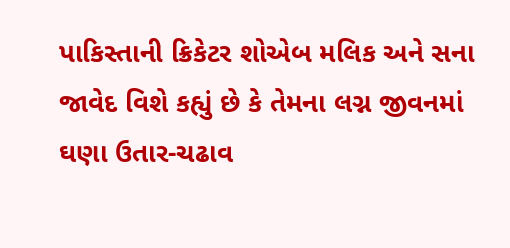પાકિસ્તાની ક્રિકેટર શોએબ મલિક અને સના જાવેદ વિશે કહ્યું છે કે તેમના લગ્ન જીવનમાં ઘણા ઉતાર-ચઢાવ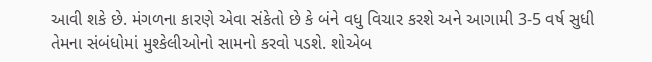આવી શકે છે. મંગળના કારણે એવા સંકેતો છે કે બંને વધુ વિચાર કરશે અને આગામી 3-5 વર્ષ સુધી તેમના સંબંધોમાં મુશ્કેલીઓનો સામનો કરવો પડશે. શોએબ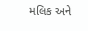મલિક અને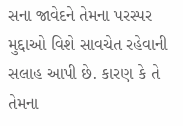સના જાવેદને તેમના પરસ્પર મુદ્દાઓ વિશે સાવચેત રહેવાની સલાહ આપી છે. કારણ કે તે તેમના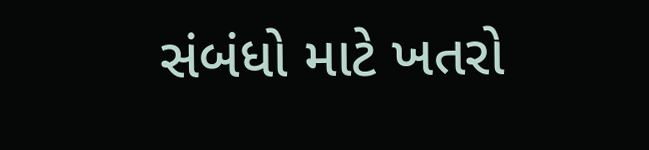સંબંધો માટે ખતરો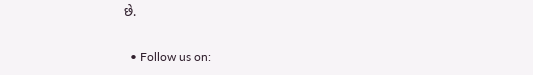છે.


  • Follow us on: